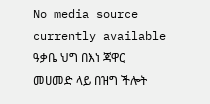No media source currently available
ዓቃቤ ህግ በእነ ጃዋር መሀመድ ላይ በዝግ ችሎት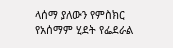ላሰማ ያለውን የምስክር የአሰማም ሂደት የፌደራል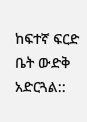ከፍተኛ ፍርድ ቤት ውድቅ አድርጓል::